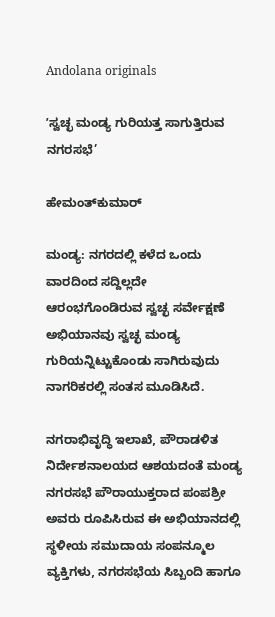Andolana originals

ʼಸ್ವಚ್ಛ ಮಂಡ್ಯ ಗುರಿಯತ್ತ ಸಾಗುತ್ತಿರುವ ನಗರಸಭೆ’

ಹೇಮಂತ್‌ಕುಮಾರ್

ಮಂಡ್ಯ: ನಗರದಲ್ಲಿ ಕಳೆದ ಒಂದು ವಾರದಿಂದ ಸದ್ದಿಲ್ಲದೇ ಆರಂಭಗೊಂಡಿರುವ ಸ್ವಚ್ಛ ಸರ್ವೇಕ್ಷಣೆ ಅಭಿಯಾನವು ಸ್ವಚ್ಛ ಮಂಡ್ಯ ಗುರಿಯನ್ನಿಟ್ಟುಕೊಂಡು ಸಾಗಿರುವುದು ನಾಗರಿಕರಲ್ಲಿ ಸಂತಸ ಮೂಡಿಸಿದೆ.

ನಗರಾಭಿವೃದ್ಧಿ ಇಲಾಖೆ, ಪೌರಾಡಳಿತ ನಿರ್ದೇಶನಾಲಯದ ಆಶಯದಂತೆ ಮಂಡ್ಯ ನಗರಸಭೆ ಪೌರಾಯುಕ್ತರಾದ ಪಂಪಶ್ರೀ ಅವರು ರೂಪಿಸಿರುವ ಈ ಅಭಿಯಾನದಲ್ಲಿ ಸ್ಥಳೀಯ ಸಮುದಾಯ ಸಂಪನ್ಮೂಲ ವ್ಯಕ್ತಿಗಳು, ನಗರಸಭೆಯ ಸಿಬ್ಬಂದಿ ಹಾಗೂ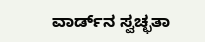ವಾರ್ಡ್‌ನ ಸ್ವಚ್ಛತಾ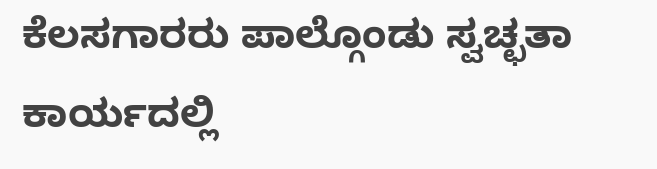ಕೆಲಸಗಾರರು ಪಾಲ್ಗೊಂಡು ಸ್ವಚ್ಛತಾ ಕಾರ್ಯದಲ್ಲಿ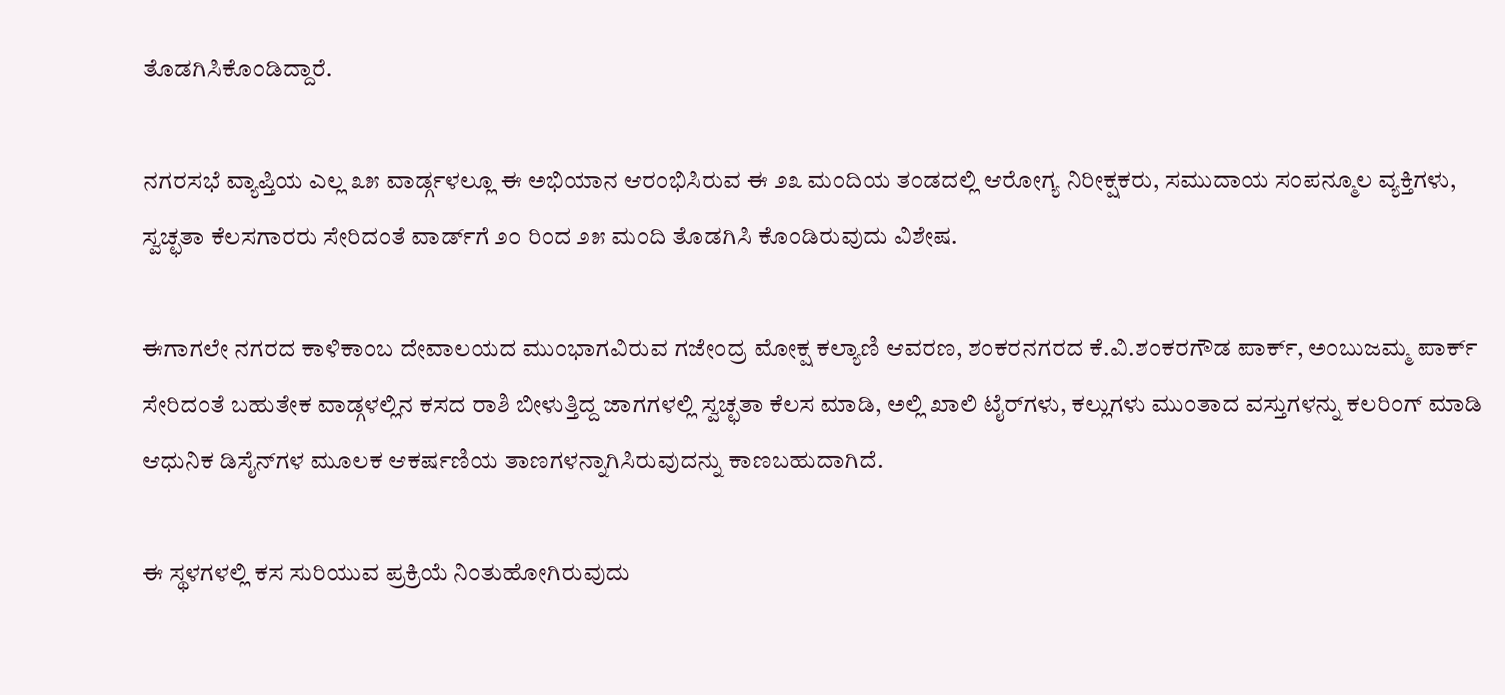ತೊಡಗಿಸಿಕೊಂಡಿದ್ದಾರೆ.

ನಗರಸಭೆ ವ್ಯಾಪ್ತಿಯ ಎಲ್ಲ ೩೫ ವಾರ್ಡ್ಗಳಲ್ಲೂ ಈ ಅಭಿಯಾನ ಆರಂಭಿಸಿರುವ ಈ ೨೩ ಮಂದಿಯ ತಂಡದಲ್ಲಿ ಆರೋಗ್ಯ ನಿರೀಕ್ಷಕರು, ಸಮುದಾಯ ಸಂಪನ್ಮೂಲ ವ್ಯಕ್ತಿಗಳು, ಸ್ವಚ್ಛತಾ ಕೆಲಸಗಾರರು ಸೇರಿದಂತೆ ವಾರ್ಡ್‌ಗೆ ೨೦ ರಿಂದ ೨೫ ಮಂದಿ ತೊಡಗಿಸಿ ಕೊಂಡಿರುವುದು ವಿಶೇಷ.

ಈಗಾಗಲೇ ನಗರದ ಕಾಳಿಕಾಂಬ ದೇವಾಲಯದ ಮುಂಭಾಗವಿರುವ ಗಜೇಂದ್ರ ಮೋಕ್ಷ ಕಲ್ಯಾಣಿ ಆವರಣ, ಶಂಕರನಗರದ ಕೆ.ವಿ.ಶಂಕರಗೌಡ ಪಾರ್ಕ್, ಅಂಬುಜಮ್ಮ ಪಾರ್ಕ್ ಸೇರಿದಂತೆ ಬಹುತೇಕ ವಾಡ್ಗಳಲ್ಲಿನ ಕಸದ ರಾಶಿ ಬೀಳುತ್ತಿದ್ದ ಜಾಗಗಳಲ್ಲಿ ಸ್ವಚ್ಛತಾ ಕೆಲಸ ಮಾಡಿ, ಅಲ್ಲಿ ಖಾಲಿ ಟೈರ್‌ಗಳು, ಕಲ್ಲುಗಳು ಮುಂತಾದ ವಸ್ತುಗಳನ್ನು ಕಲರಿಂಗ್ ಮಾಡಿ ಆಧುನಿಕ ಡಿಸೈನ್‌ಗಳ ಮೂಲಕ ಆಕರ್ಷಣಿಯ ತಾಣಗಳನ್ನಾಗಿಸಿರುವುದನ್ನು ಕಾಣಬಹುದಾಗಿದೆ.

ಈ ಸ್ಥಳಗಳಲ್ಲಿ ಕಸ ಸುರಿಯುವ ಪ್ರಕ್ರಿಯೆ ನಿಂತುಹೋಗಿರುವುದು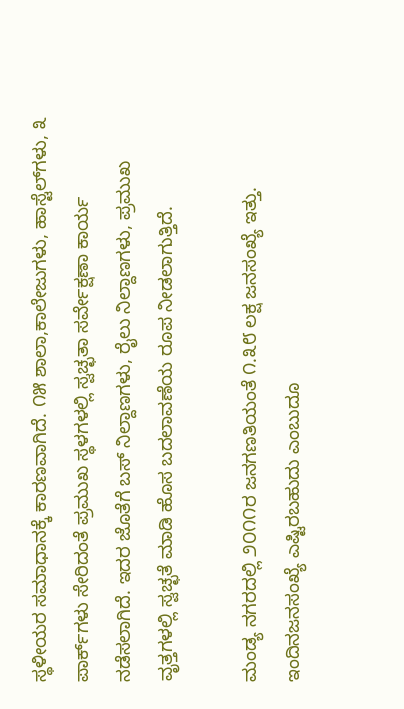ಸ್ಥಳೀಯರ ಸಮಾಧಾನಕ್ಕೆ ಕಾರಣವಾಗಿದೆ. ೧೫ ಶಾಲಾ,ಕಾಲೇಜುಗಳು, ಹಾಸ್ಟೆಲ್‌ಗಳು, ೩ ಪಾರ್ಕ್‌ಗಳು ಸೇರಿದಂತೆ ಪ್ರಮುಖ ಸ್ಥಳಗಳಲ್ಲಿ ಸ್ವಚ್ಛತಾ ಸರ್ವೇಕ್ಷಣಾ ಕಾರ್ಯ ನಡೆಸಲಾಗಿದೆ. ಇದರ ಜೊತೆಗೆ ಬಸ್ ನಿಲ್ದಾಣಗಳು, ರೈಲು ನಿಲ್ದಾಣಗಳು, ಪ್ರಮುಖ ವೃತ್ತಗಳಲ್ಲಿ ಸ್ವಚ್ಛತೆ ಮಾಡಿ ಹೊಸ ಬದಲಾವಣೆಯ ರೂಪ ನೀಡಲಾಗುತ್ತಿದೆ.

ಮಂಡ್ಯ ನಗರದಲ್ಲಿ ೨೦೧೧ರ ಜನಗಣತಿಯಂತೆ ೧.೩೮ ಲಕ್ಷ ಜನಸಂಖ್ಯೆ ಇತ್ತು. ಇಂದಿನಜನಸಂಖ್ಯೆ ಎಷ್ಟಿರಬಹುದು ಎಂಬುದೂ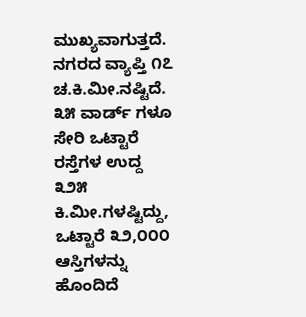ಮುಖ್ಯವಾಗುತ್ತದೆ. ನಗರದ ವ್ಯಾಪ್ತಿ ೧೭ ಚ.ಕಿ.ಮೀ.ನಷ್ಟಿದೆ. ೩೫ ವಾರ್ಡ್ ಗಳೂ ಸೇರಿ ಒಟ್ಟಾರೆ ರಸ್ತೆಗಳ ಉದ್ದ ೩೨೫ ಕಿ.ಮೀ.ಗಳಷ್ಟಿದ್ದು, ಒಟ್ಟಾರೆ ೩೨,೦೦೦ ಆಸ್ತಿಗಳನ್ನು ಹೊಂದಿದೆ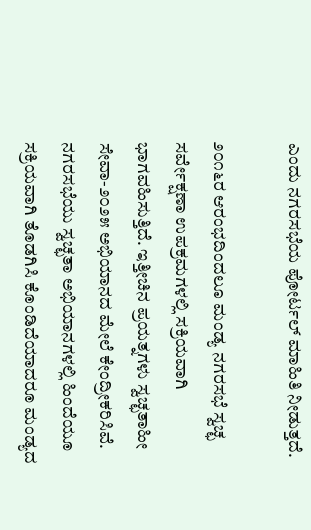ಎಂದು ನಗರಸಭೆಯ ಪೋರ್ಟಲ್ ಮಾಹಿತಿ ನೀಡುತ್ತದೆ.

೨೦೧೬ರ ಆರಂಭದಿಂದಲೂ ಮಂಡ್ಯ ನಗರಸಭೆ ಸ್ವಚ್ಛ ಸರ್ವೇಕ್ಷಣಾ ಉಪಕ್ರಮಗಳಲ್ಲಿ ಸಕ್ರಿಯವಾಗಿ ಭಾಗವಹಿಸುತ್ತಿದೆ. ಇತ್ತೀಚಿನ ಪ್ರಯತ್ನಗಳು ಸ್ವಚ್ಛತಾಹೀ ಸೇವಾ-೨೦೨೫ ಅಭಿಯಾನದ ಮೇಲೆ ಕೇಂದ್ರೀಕರಿಸಿವೆ. ನಗರಸಭೆಯು ಸ್ವಚ್ಛತಾ ಅಭಿಯಾನಗಳಲ್ಲಿ ಹಿಂದೆಯೂ ಸಕ್ರಿಯವಾಗಿ ತೊಡಗಿಸಿ ಕೊಂಡಿದೆಯಾದರೂ ಮಂಡ್ಯದ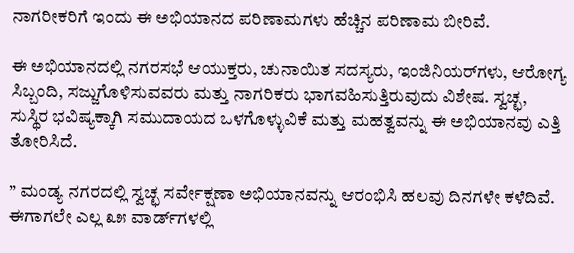ನಾಗರೀಕರಿಗೆ ಇಂದು ಈ ಅಭಿಯಾನದ ಪರಿಣಾಮಗಳು ಹೆಚ್ಚಿನ ಪರಿಣಾಮ ಬೀರಿವೆ.

ಈ ಅಭಿಯಾನದಲ್ಲಿ ನಗರಸಭೆ ಆಯುಕ್ತರು, ಚುನಾಯಿತ ಸದಸ್ಯರು, ಇಂಜಿನಿಯರ್‌ಗಳು, ಆರೋಗ್ಯ ಸಿಬ್ಬಂದಿ, ಸಜ್ಜುಗೊಳಿಸುವವರು ಮತ್ತು ನಾಗರಿಕರು ಭಾಗವಹಿಸುತ್ತಿರುವುದು ವಿಶೇಷ. ಸ್ವಚ್ಛ, ಸುಸ್ಥಿರ ಭವಿಷ್ಯಕ್ಕಾಗಿ ಸಮುದಾಯದ ಒಳಗೊಳ್ಳುವಿಕೆ ಮತ್ತು ಮಹತ್ವವನ್ನು ಈ ಅಭಿಯಾನವು ಎತ್ತಿ ತೋರಿಸಿದೆ.

” ಮಂಡ್ಯ ನಗರದಲ್ಲಿ ಸ್ವಚ್ಛ ಸರ್ವೇಕ್ಷಣಾ ಅಭಿಯಾನವನ್ನು ಆರಂಭಿಸಿ ಹಲವು ದಿನಗಳೇ ಕಳೆದಿವೆ. ಈಗಾಗಲೇ ಎಲ್ಲ ೩೫ ವಾರ್ಡ್‌ಗಳಲ್ಲಿ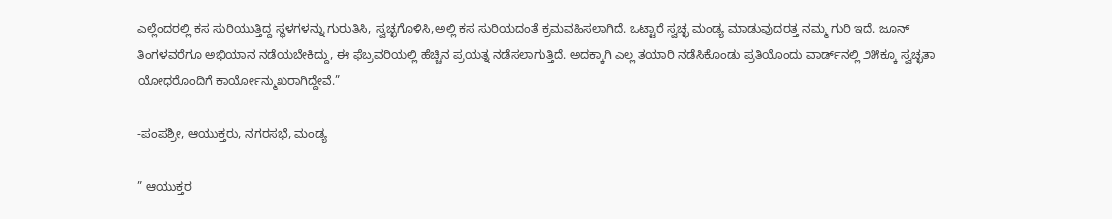ಎಲ್ಲೆಂದರಲ್ಲಿ ಕಸ ಸುರಿಯುತ್ತಿದ್ದ ಸ್ಥಳಗಳನ್ನು ಗುರುತಿಸಿ, ಸ್ವಚ್ಛಗೊಳಿಸಿ,ಅಲ್ಲಿ ಕಸ ಸುರಿಯದಂತೆ ಕ್ರಮವಹಿಸಲಾಗಿದೆ. ಒಟ್ಟಾರೆ ಸ್ವಚ್ಛ ಮಂಡ್ಯ ಮಾಡುವುದರತ್ತ ನಮ್ಮ ಗುರಿ ಇದೆ. ಜೂನ್ ತಿಂಗಳವರೆಗೂ ಅಭಿಯಾನ ನಡೆಯಬೇಕಿದ್ದು, ಈ ಫೆಬ್ರವರಿಯಲ್ಲಿ ಹೆಚ್ಚಿನ ಪ್ರಯತ್ನ ನಡೆಸಲಾಗುತ್ತಿದೆ. ಅದಕ್ಕಾಗಿ ಎಲ್ಲ ತಯಾರಿ ನಡೆಸಿಕೊಂಡು ಪ್ರತಿಯೊಂದು ವಾರ್ಡ್‌ನಲ್ಲಿ ೨೫ಕ್ಕೂ ಸ್ವಚ್ಛತಾ ಯೋಧರೊಂದಿಗೆ ಕಾರ್ಯೋನ್ಮುಖರಾಗಿದ್ದೇವೆ.”

-ಪಂಪಶ್ರೀ, ಆಯುಕ್ತರು, ನಗರಸಭೆ, ಮಂಡ್ಯ

” ಆಯುಕ್ತರ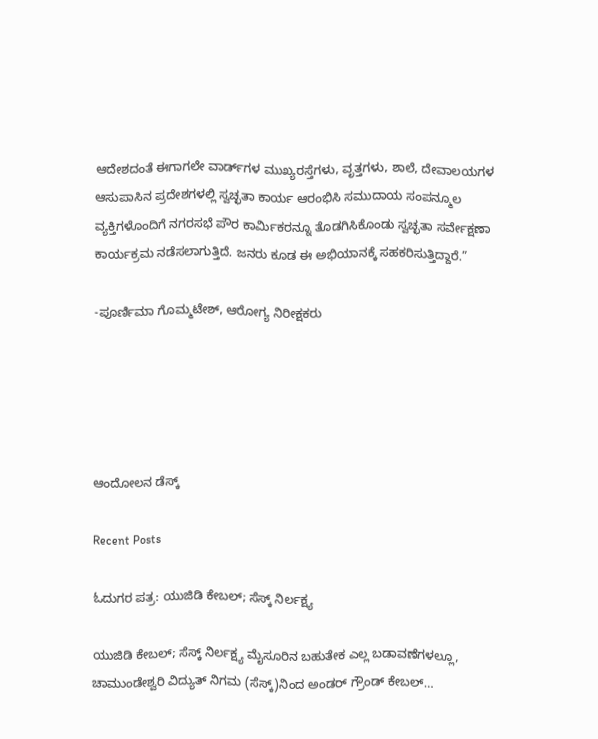ಆದೇಶದಂತೆ ಈಗಾಗಲೇ ವಾರ್ಡ್‌ಗಳ ಮುಖ್ಯರಸ್ತೆಗಳು, ವೃತ್ತಗಳು, ಶಾಲೆ, ದೇವಾಲಯಗಳ ಆಸುಪಾಸಿನ ಪ್ರದೇಶಗಳಲ್ಲಿ ಸ್ವಚ್ಛತಾ ಕಾರ್ಯ ಆರಂಭಿಸಿ ಸಮುದಾಯ ಸಂಪನ್ಮೂಲ ವ್ಯಕ್ತಿಗಳೊಂದಿಗೆ ನಗರಸಭೆ ಪೌರ ಕಾರ್ಮಿಕರನ್ನೂ ತೊಡಗಿಸಿಕೊಂಡು ಸ್ವಚ್ಛತಾ ಸರ್ವೇಕ್ಷಣಾ ಕಾರ್ಯಕ್ರಮ ನಡೆಸಲಾಗುತ್ತಿದೆ. ಜನರು ಕೂಡ ಈ ಅಭಿಯಾನಕ್ಕೆ ಸಹಕರಿಸುತ್ತಿದ್ದಾರೆ.”

-ಪೂರ್ಣಿಮಾ ಗೊಮ್ಮಟೇಶ್, ಆರೋಗ್ಯ ನಿರೀಕ್ಷಕರು





ಆಂದೋಲನ ಡೆಸ್ಕ್

Recent Posts

ಓದುಗರ ಪತ್ರ: ಯುಜಿಡಿ ಕೇಬಲ್; ಸೆಸ್ಕ್ ನಿರ್ಲಕ್ಷ್ಯ

ಯುಜಿಡಿ ಕೇಬಲ್; ಸೆಸ್ಕ್ ನಿರ್ಲಕ್ಷ್ಯ ಮೈಸೂರಿನ ಬಹುತೇಕ ಎಲ್ಲ ಬಡಾವಣೆಗಳಲ್ಲೂ, ಚಾಮುಂಡೇಶ್ವರಿ ವಿದ್ಯುತ್ ನಿಗಮ (ಸೆಸ್ಕ್)ನಿಂದ ಅಂಡರ್ ಗ್ರೌಂಡ್ ಕೇಬಲ್…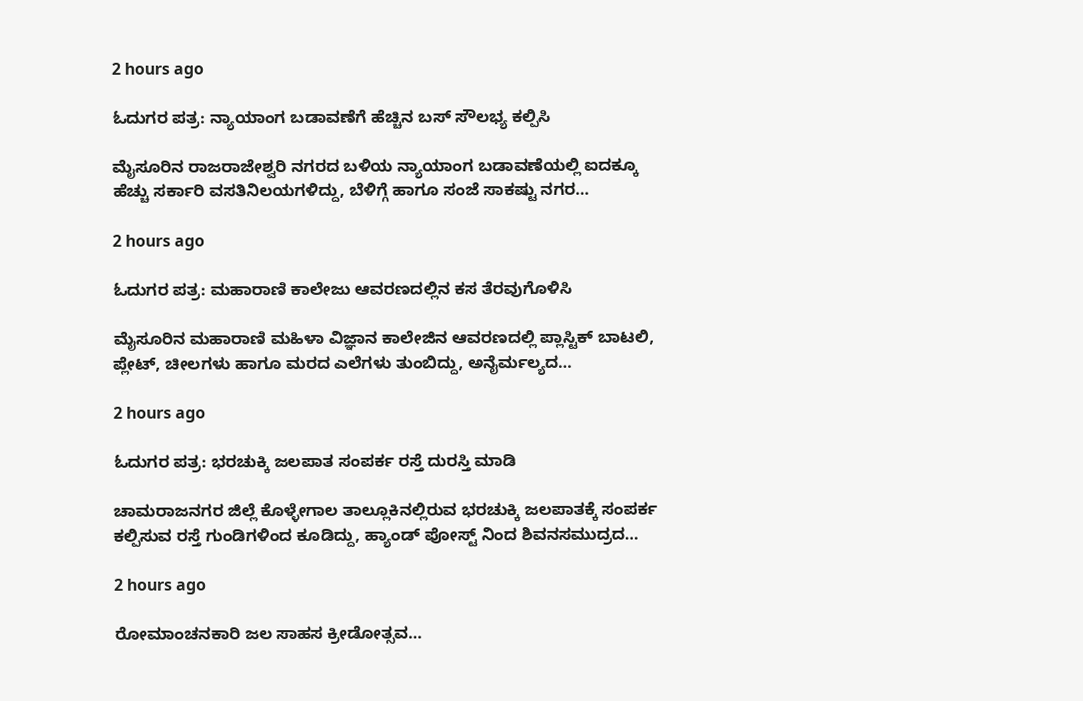2 hours ago

ಓದುಗರ ಪತ್ರ: ನ್ಯಾಯಾಂಗ ಬಡಾವಣೆಗೆ ಹೆಚ್ಚಿನ ಬಸ್ ಸೌಲಭ್ಯ ಕಲ್ಪಿಸಿ

ಮೈಸೂರಿನ ರಾಜರಾಜೇಶ್ವರಿ ನಗರದ ಬಳಿಯ ನ್ಯಾಯಾಂಗ ಬಡಾವಣೆಯಲ್ಲಿ ಐದಕ್ಕೂ ಹೆಚ್ಚು ಸರ್ಕಾರಿ ವಸತಿನಿಲಯಗಳಿದ್ದು, ಬೆಳಿಗ್ಗೆ ಹಾಗೂ ಸಂಜೆ ಸಾಕಷ್ಟು ನಗರ…

2 hours ago

ಓದುಗರ ಪತ್ರ: ಮಹಾರಾಣಿ ಕಾಲೇಜು ಆವರಣದಲ್ಲಿನ ಕಸ ತೆರವುಗೊಳಿಸಿ

ಮೈಸೂರಿನ ಮಹಾರಾಣಿ ಮಹಿಳಾ ವಿಜ್ಞಾನ ಕಾಲೇಜಿನ ಆವರಣದಲ್ಲಿ ಪ್ಲಾಸ್ಟಿಕ್ ಬಾಟಲಿ, ಪ್ಲೇಟ್, ಚೀಲಗಳು ಹಾಗೂ ಮರದ ಎಲೆಗಳು ತುಂಬಿದ್ದು, ಅನೈರ್ಮಲ್ಯದ…

2 hours ago

ಓದುಗರ ಪತ್ರ: ಭರಚುಕ್ಕಿ ಜಲಪಾತ ಸಂಪರ್ಕ ರಸ್ತೆ ದುರಸ್ತಿ ಮಾಡಿ

ಚಾಮರಾಜನಗರ ಜಿಲ್ಲೆ ಕೊಳ್ಳೇಗಾಲ ತಾಲ್ಲೂಕಿನಲ್ಲಿರುವ ಭರಚುಕ್ಕಿ ಜಲಪಾತಕ್ಕೆ ಸಂಪರ್ಕ ಕಲ್ಪಿಸುವ ರಸ್ತೆ ಗುಂಡಿಗಳಿಂದ ಕೂಡಿದ್ದು, ಹ್ಯಾಂಡ್ ಪೋಸ್ಟ್ ನಿಂದ ಶಿವನಸಮುದ್ರದ…

2 hours ago

ರೋಮಾಂಚನಕಾರಿ ಜಲ ಸಾಹಸ ಕ್ರೀಡೋತ್ಸವ…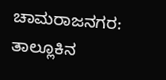ಚಾಮರಾಜನಗರ: ತಾಲ್ಲೂಕಿನ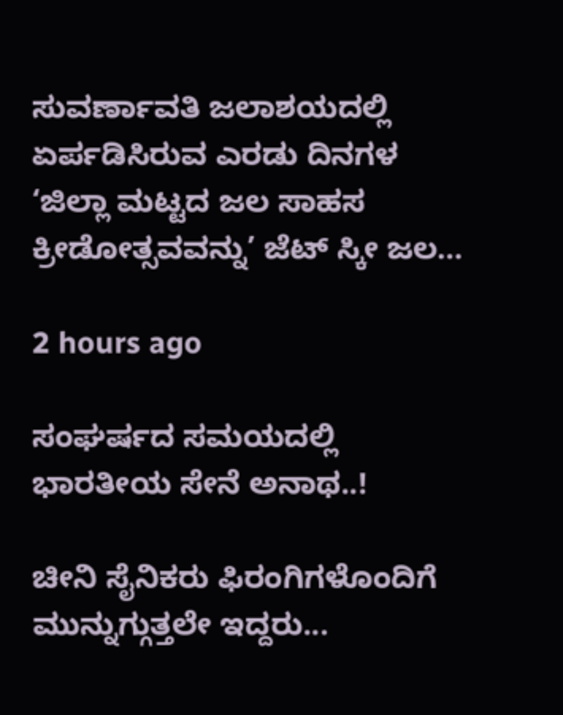ಸುವರ್ಣಾವತಿ ಜಲಾಶಯದಲ್ಲಿ ಏರ್ಪಡಿಸಿರುವ ಎರಡು ದಿನಗಳ ‘ಜಿಲ್ಲಾ ಮಟ್ಟದ ಜಲ ಸಾಹಸ ಕ್ರೀಡೋತ್ಸವವನ್ನು’ ಜೆಟ್ ಸ್ಕೀ ಜಲ…

2 hours ago

ಸಂಘರ್ಷದ ಸಮಯದಲ್ಲಿ ಭಾರತೀಯ ಸೇನೆ ಅನಾಥ..!

ಚೀನಿ ಸೈನಿಕರು ಫಿರಂಗಿಗಳೊಂದಿಗೆ ಮುನ್ನುಗ್ಗುತ್ತಲೇ ಇದ್ದರು...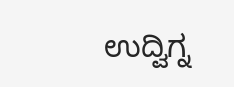ಉದ್ವಿಗ್ನ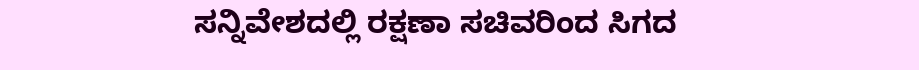ಸನ್ನಿವೇಶದಲ್ಲಿ ರಕ್ಷಣಾ ಸಚಿವರಿಂದ ಸಿಗದ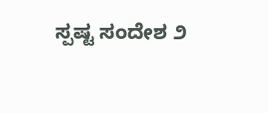ಸ್ಪಷ್ಟ ಸಂದೇಶ ೨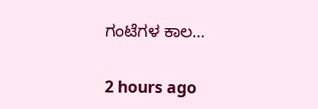ಗಂಟೆಗಳ ಕಾಲ…

2 hours ago